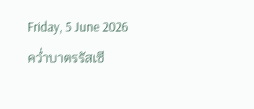Friday, 5 June 2026
คว่ำบาตรรัสเซี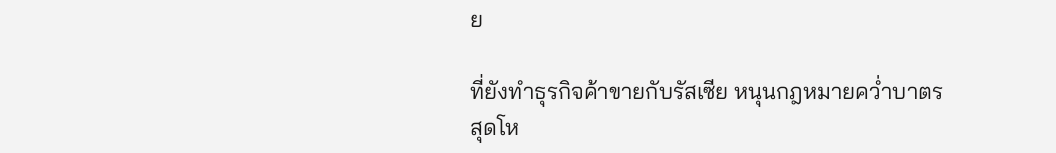ย

ที่ยังทำธุรกิจค้าขายกับรัสเซีย หนุนกฎหมายคว่ำบาตรสุดโห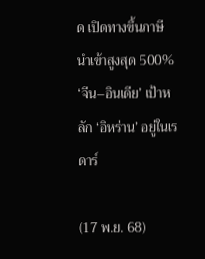ด เปิดทางขึ้นภาษีนำเข้าสูงสุด 500% ‘จีน–อินเดีย’ เป้าหลัก ‘อิหร่าน’ อยู่ในเรดาร์

(17 พ.ย. 68)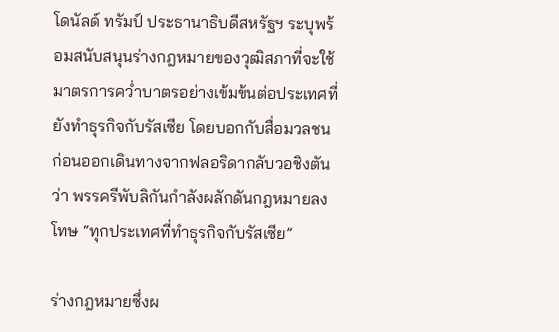โดนัลด์ ทรัมป์ ประธานาธิบดีสหรัฐฯ ระบุพร้อมสนับสนุนร่างกฎหมายของวุฒิสภาที่จะใช้มาตรการคว่ำบาตรอย่างเข้มข้นต่อประเทศที่ยังทำธุรกิจกับรัสเซีย โดยบอกกับสื่อมวลชนก่อนออกเดินทางจากฟลอริดากลับวอชิงตันว่า พรรครีพับลิกันกำลังผลักดันกฎหมายลงโทษ “ทุกประเทศที่ทำธุรกิจกับรัสเซีย”

ร่างกฎหมายซึ่งผ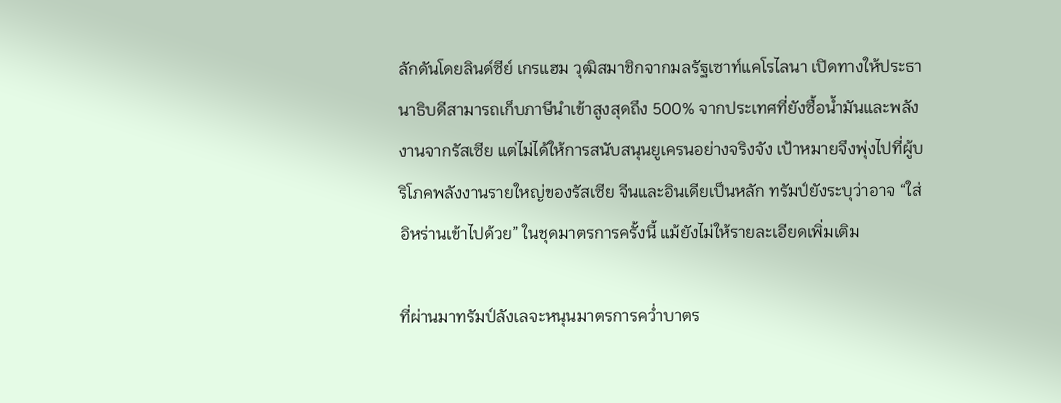ลักดันโดยลินด์ซีย์ เกรแฮม วุฒิสมาชิกจากมลรัฐเซาท์แคโรไลนา เปิดทางให้ประธานาธิบดีสามารถเก็บภาษีนำเข้าสูงสุดถึง 500% จากประเทศที่ยังซื้อน้ำมันและพลังงานจากรัสเซีย แต่ไม่ได้ให้การสนับสนุนยูเครนอย่างจริงจัง เป้าหมายจึงพุ่งไปที่ผู้บริโภคพลังงานรายใหญ่ของรัสเซีย จีนและอินเดียเป็นหลัก ทรัมป์ยังระบุว่าอาจ “ใส่อิหร่านเข้าไปด้วย” ในชุดมาตรการครั้งนี้ แม้ยังไม่ให้รายละเอียดเพิ่มเติม

ที่ผ่านมาทรัมป์ลังเลจะหนุนมาตรการคว่ำบาตร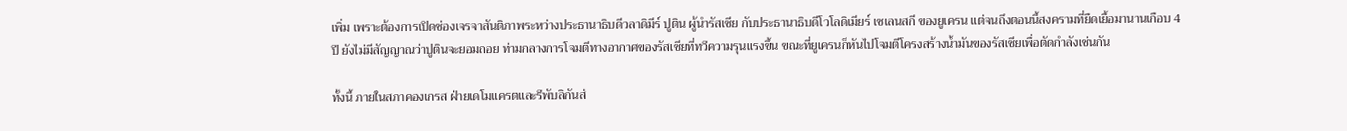เพิ่ม เพราะต้องการเปิดช่องเจรจาสันติภาพระหว่างประธานาธิบดีวลาดิมีร์ ปูติน ผู้นำรัสเซีย กับประธานาธิบดีโวโลดิเมียร์ เซเลนสกี ของยูเครน แต่จนถึงตอนนี้สงครามที่ยืดเยื้อมานานเกือบ 4 ปี ยังไม่มีสัญญาณว่าปูตินจะยอมถอย ท่ามกลางการโจมตีทางอากาศของรัสเซียที่ทวีความรุนแรงขึ้น ขณะที่ยูเครนก็หันไปโจมตีโครงสร้างน้ำมันของรัสเซียเพื่อตัดกำลังเช่นกัน

ทั้งนี้ ภายในสภาคองเกรส ฝ่ายเดโมแครตและรีพับลิกันส่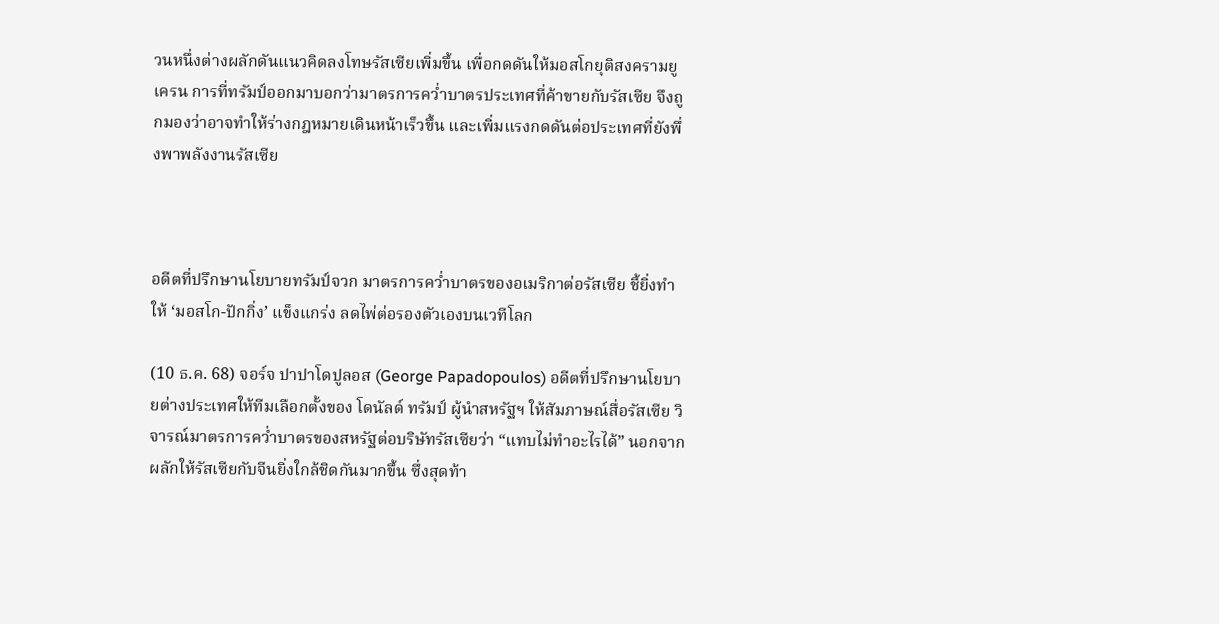วนหนึ่งต่างผลักดันแนวคิดลงโทษรัสเซียเพิ่มขึ้น เพื่อกดดันให้มอสโกยุติสงครามยูเครน การที่ทรัมป์ออกมาบอกว่ามาตรการคว่ำบาตรประเทศที่ค้าขายกับรัสเซีย จึงถูกมองว่าอาจทำให้ร่างกฎหมายเดินหน้าเร็วขึ้น และเพิ่มแรงกดดันต่อประเทศที่ยังพึ่งพาพลังงานรัสเซีย



อดีตที่ปรึกษานโยบายทรัมป์จวก มาตรการคว่ำบาตรของอเมริกาต่อรัสเซีย ชี้ยิ่งทำให้ ‘มอสโก-ปักกิ่ง’ แข็งแกร่ง ลดไพ่ต่อรองตัวเองบนเวทีโลก

(10 ธ.ค. 68) จอร์จ ปาปาโดปูลอส (George Papadopoulos) อดีตที่ปรึกษานโยบายต่างประเทศให้ทีมเลือกตั้งของ โดนัลด์ ทรัมป์ ผู้นำสหรัฐฯ ให้สัมภาษณ์สื่อรัสเซีย วิจารณ์มาตรการคว่ำบาตรของสหรัฐต่อบริษัทรัสเซียว่า “แทบไม่ทำอะไรได้” นอกจากผลักให้รัสเซียกับจีนยิ่งใกล้ชิดกันมากขึ้น ซึ่งสุดท้า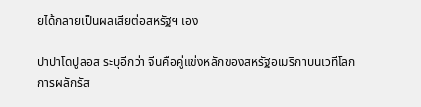ยได้กลายเป็นผลเสียต่อสหรัฐฯ เอง

ปาปาโดปูลอส ระบุอีกว่า จีนคือคู่แข่งหลักของสหรัฐอเมริกาบนเวทีโลก การผลักรัส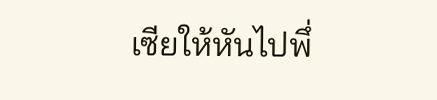เซียให้หันไปพึ่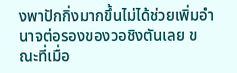งพาปักกิ่งมากขึ้นไม่ได้ช่วยเพิ่มอำนาจต่อรองของวอชิงตันเลย ขณะที่เมื่อ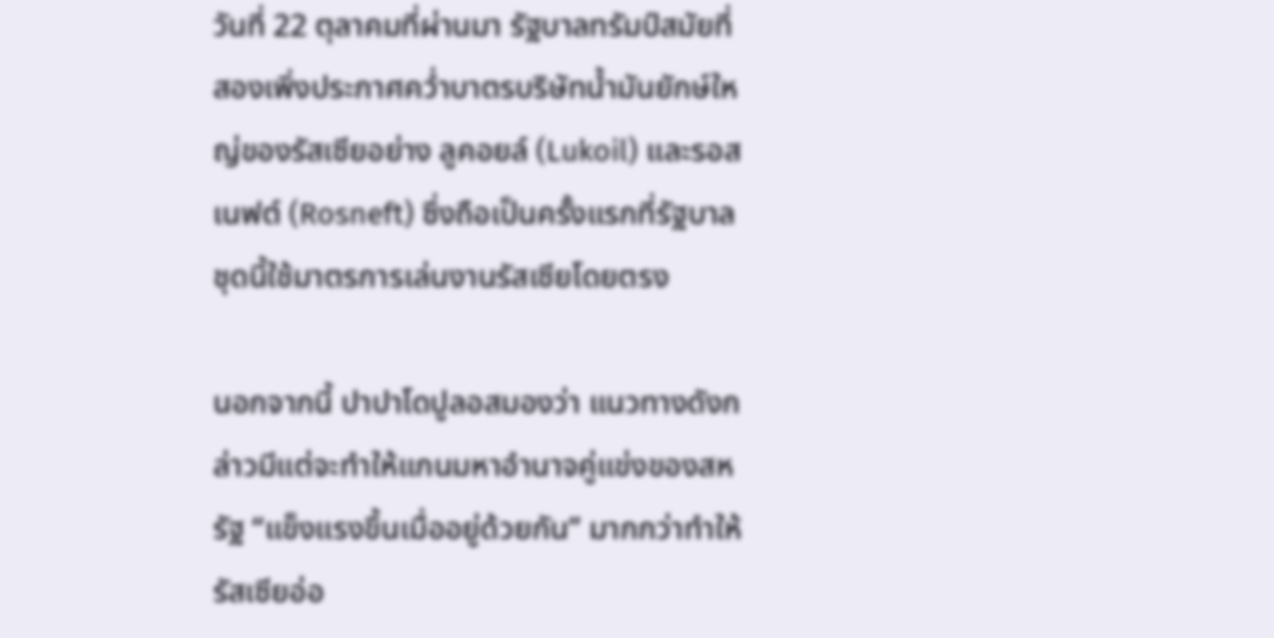วันที่ 22 ตุลาคมที่ผ่านมา รัฐบาลทรัมป์สมัยที่สองเพิ่งประกาศคว่ำบาตรบริษัทน้ำมันยักษ์ใหญ่ของรัสเซียอย่าง ลูคอยล์ (Lukoil) และรอสเนฟต์ (Rosneft) ซึ่งถือเป็นครั้งแรกที่รัฐบาลชุดนี้ใช้มาตรการเล่นงานรัสเซียโดยตรง

นอกจากนี้ ปาปาโดปูลอสมองว่า แนวทางดังกล่าวมีแต่จะทำให้แกนมหาอำนาจคู่แข่งของสหรัฐ “แข็งแรงขึ้นเมื่ออยู่ด้วยกัน” มากกว่าทำให้รัสเซียอ่อ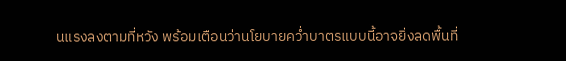นแรงลงตามที่หวัง พร้อมเตือนว่านโยบายคว่ำบาตรแบบนี้อาจยิ่งลดพื้นที่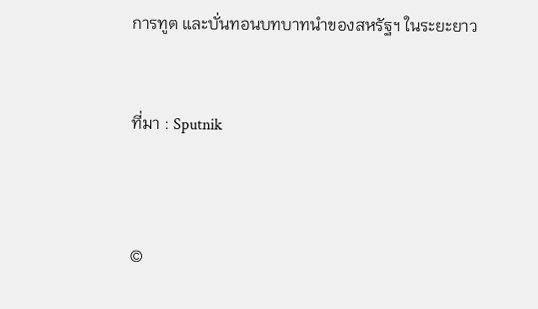การทูต และบั่นทอนบทบาทนำของสหรัฐฯ ในระยะยาว


ที่มา : Sputnik



©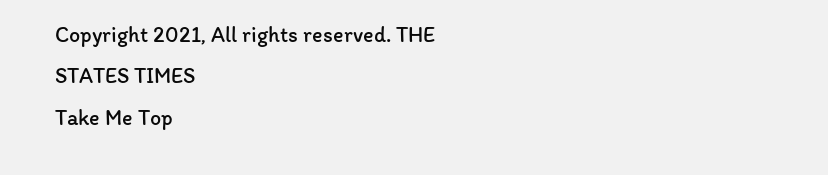Copyright 2021, All rights reserved. THE STATES TIMES
Take Me Top